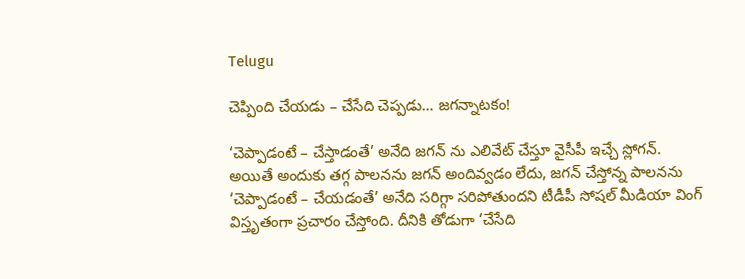Telugu

చెప్పింది చేయడు – చేసేది చెప్పడు… జగన్నాటకం!

‘చెప్పాడంటే – చేస్తాడంతే’ అనేది జగన్ ను ఎలివేట్ చేస్తూ వైసీపీ ఇచ్చే స్లోగన్. అయితే అందుకు తగ్గ పాలనను జగన్ అందివ్వడం లేదు, జగన్ చేస్తోన్న పాలనను ‘చెప్పాడంటే – చేయడంతే’ అనేది సరిగ్గా సరిపోతుందని టీడీపీ సోషల్ మీడియా వింగ్ విస్తృతంగా ప్రచారం చేస్తోంది. దీనికి తోడుగా ‘చేసేది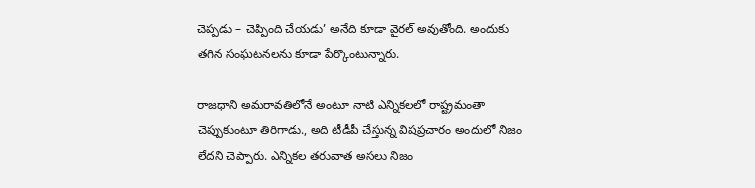చెప్పడు – చెప్పింది చేయడు’ అనేది కూడా వైరల్ అవుతోంది. అందుకు తగిన సంఘటనలను కూడా పేర్కొంటున్నారు.

రాజధాని అమరావతిలోనే అంటూ నాటి ఎన్నికలలో రాష్ట్రమంతా చెప్పుకుంటూ తిరిగాడు., అది టీడీపీ చేస్తున్న విషప్రచారం అందులో నిజం లేదని చెప్పారు. ఎన్నికల తరువాత అసలు నిజం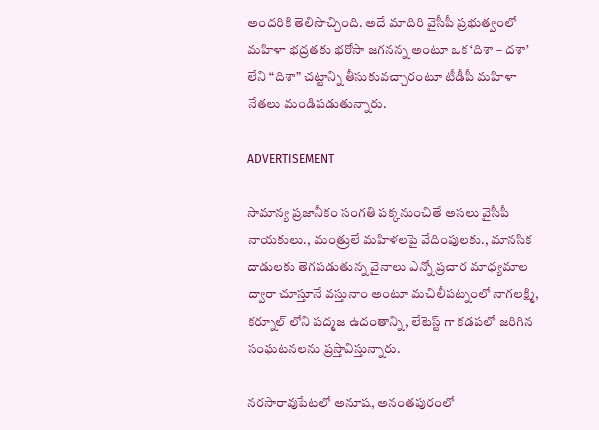అందరికి తెలిసొచ్చింది. అదే మాదిరి వైసీపీ ప్రభుత్వంలో మహిళా భద్రతకు భరోసా జగనన్న అంటూ ఒక ‘దిశా – దశా’ లేని “దిశా” చట్టాన్ని తీసుకువచ్చారంటూ టీడీపీ మహిళా నేతలు మండిపడుతున్నారు.

ADVERTISEMENT

సామాన్య ప్రజానీకం సంగతి పక్కనుంచితే అసలు వైసీపీ నాయకులు., మంత్రులే మహిళలపై వేదింపులకు., మానసిక దాడులకు తెగపడుతున్న వైనాలు ఎన్నో ప్రచార మాధ్యమాల ద్వారా చూస్తూనే వస్తునాం అంటూ మచిలీపట్నంలో నాగలక్ష్మి, కర్నూల్ లోని పద్మజ ఉదంతాన్ని, లేటెస్ట్ గా కడపలో జరిగిన సంఘటనలను ప్రస్తావిస్తున్నారు.

నరసారావుపేటలో అనూష, అనంతపురంలో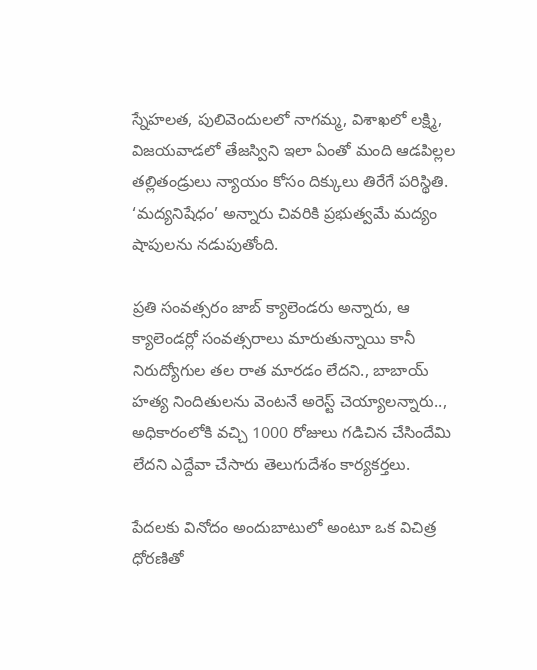స్నేహలత, పులివెందులలో నాగమ్మ, విశాఖలో లక్ష్మి, విజయవాడలో తేజస్విని ఇలా ఏంతో మంది ఆడపిల్లల తల్లితండ్రులు న్యాయం కోసం దిక్కులు తిరేగే పరిస్థితి. ‘మద్యనిషేధం’ అన్నారు చివరికి ప్రభుత్వమే మద్యం షాపులను నడుపుతోంది.

ప్రతి సంవత్సరం జాబ్ క్యాలెండరు అన్నారు, ఆ క్యాలెండర్లో సంవత్సరాలు మారుతున్నాయి కానీ నిరుద్యోగుల తల రాత మారడం లేదని., బాబాయ్ హత్య నిందితులను వెంటనే అరెస్ట్ చెయ్యాలన్నారు.., అధికారంలోకి వచ్చి 1000 రోజులు గడిచిన చేసిందేమి లేదని ఎద్దేవా చేసారు తెలుగుదేశం కార్యకర్తలు.

పేదలకు వినోదం అందుబాటులో అంటూ ఒక విచిత్ర ధోరణితో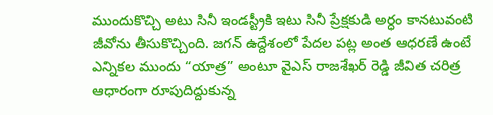ముందుకొచ్చి అటు సినీ ఇండస్ట్రీకి ఇటు సినీ ప్రేక్షకుడి అర్ధం కానటువంటి జీవోను తీసుకొచ్చింది. జగన్ ఉద్దేశంలో పేదల పట్ల అంత ఆధరణే ఉంటే ఎన్నికల ముందు “యాత్ర” అంటూ వైఎస్ రాజశేఖర్ రెడ్డి జీవిత చరిత్ర ఆధారంగా రూపుదిద్దుకున్న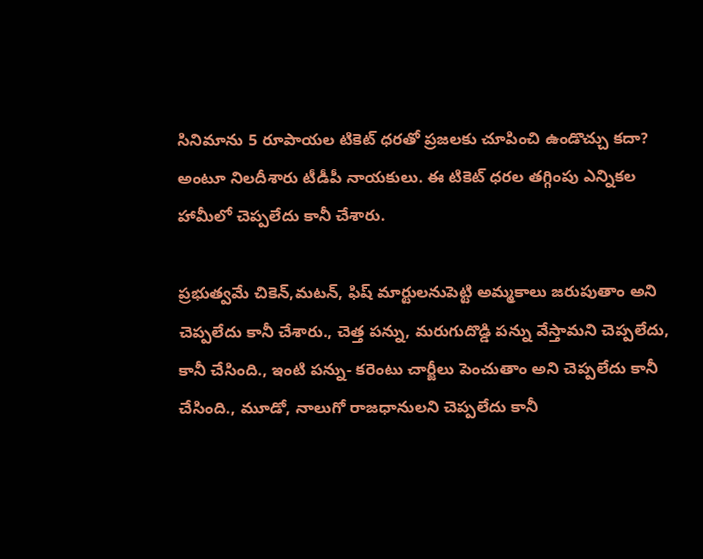సినిమాను 5 రూపాయల టికెట్ ధరతో ప్రజలకు చూపించి ఉండొచ్చు కదా? అంటూ నిలదీశారు టీడీపీ నాయకులు. ఈ టికెట్ ధరల తగ్గింపు ఎన్నికల హామీలో చెప్పలేదు కానీ చేశారు.

ప్రభుత్వమే చికెన్,మటన్, ఫిష్ మార్టులనుపెట్టి అమ్మకాలు జరుపుతాం అని చెప్పలేదు కానీ చేశారు., చెత్త పన్ను, మరుగుదొడ్డి పన్ను వేస్తామని చెప్పలేదు, కానీ చేసింది., ఇంటి పన్ను- కరెంటు చార్జీలు పెంచుతాం అని చెప్పలేదు కానీ చేసింది., మూడో, నాలుగో రాజధానులని చెప్పలేదు కానీ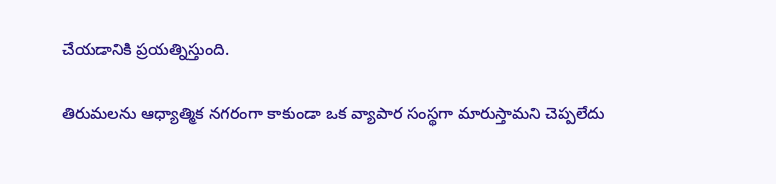చేయడానికి ప్రయత్నిస్తుంది.

తిరుమలను ఆధ్యాత్మిక నగరంగా కాకుండా ఒక వ్యాపార సంస్థగా మారుస్తామని చెప్పలేదు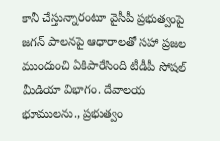కానీ చేస్తున్నారంటూ వైసీపీ ప్రభుత్వంపై జగన్ పాలనపై ఆధారాలతో సహా ప్రజల ముందుంచి ఏకిపారేసింది టీడీపీ సోషల్ మీడియా విభాగం. దేవాలయ భూములను., ప్రభుత్వం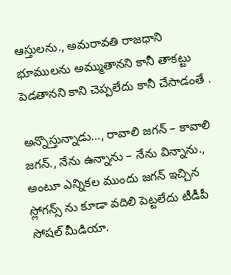ఆస్తులను., అమరావతి రాజధాని భూములను అమ్ముతానని కానీ తాకట్టు పెడతానని కాని చెప్పలేదు కానీ చేసాడంతే .

అన్నొస్తున్నాడు…, రావాలి జగన్ – కావాలి జగన్., నేను ఉన్నాను – నేను విన్నాను., అంటూ ఎన్నికల ముందు జగన్ ఇచ్చిన స్లోగన్స్ ను కూడా వదిలి పెట్టలేదు టీడీపీ సోషల్ మీడియా.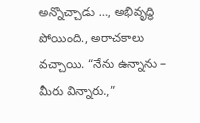అన్నొచ్చాడు …, అభివృద్ధి పోయింది., అరాచకాలు వచ్చాయి. “నేను ఉన్నాను – మీరు విన్నారు.,”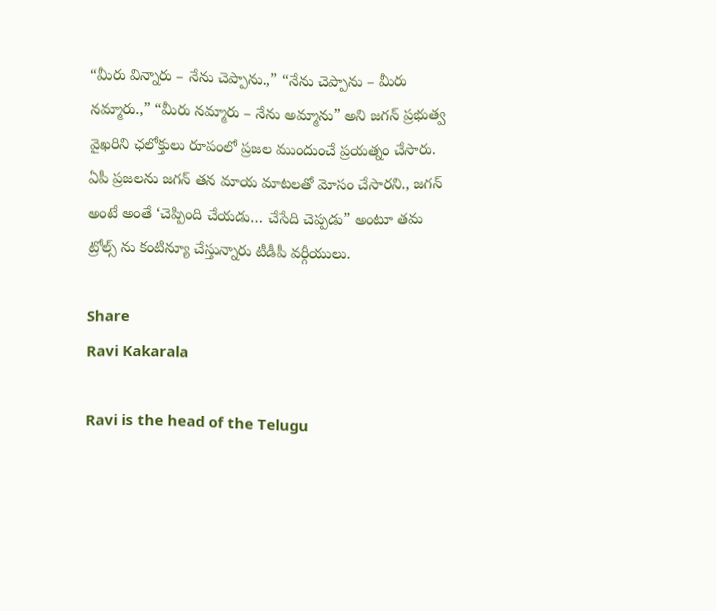“మీరు విన్నారు – నేను చెప్పాను.,” “నేను చెప్పాను – మీరు నమ్మారు.,” “మీరు నమ్మారు – నేను అమ్మాను” అని జగన్ ప్రభుత్వ వైఖరిని ఛలోక్తులు రూపంలో ప్రజల ముందుంచే ప్రయత్నం చేసారు. ఏపీ ప్రజలను జగన్ తన మాయ మాటలతో మోసం చేసారని., జగన్ అంటే అంతే ‘చెప్పింది చేయడు… చేసేది చెప్పడు” అంటూ తమ ట్రోల్స్ ను కంటిన్యూ చేస్తున్నారు టీడీపీ వర్గీయులు.

Share
Ravi Kakarala

Ravi is the head of the Telugu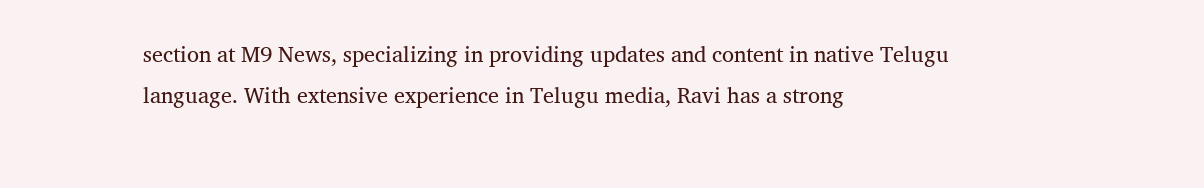section at M9 News, specializing in providing updates and content in native Telugu language. With extensive experience in Telugu media, Ravi has a strong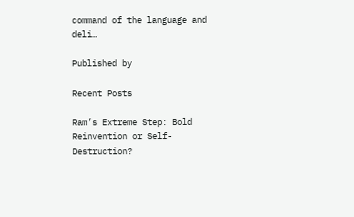command of the language and deli…

Published by

Recent Posts

Ram’s Extreme Step: Bold Reinvention or Self-Destruction?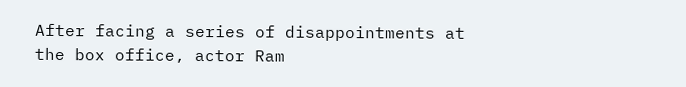After facing a series of disappointments at the box office, actor Ram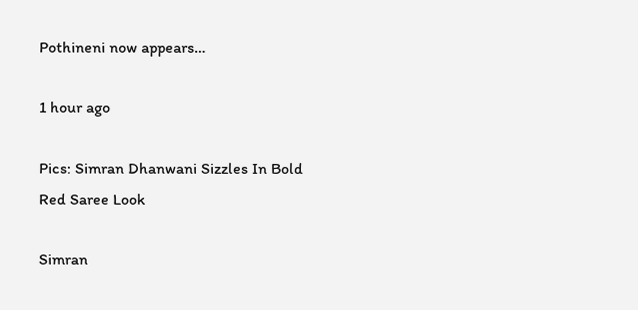Pothineni now appears…

1 hour ago

Pics: Simran Dhanwani Sizzles In Bold Red Saree Look

Simran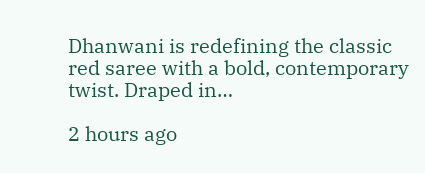Dhanwani is redefining the classic red saree with a bold, contemporary twist. Draped in…

2 hours ago